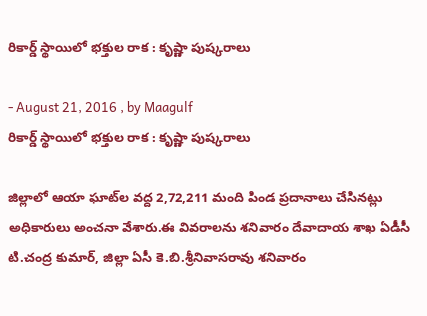రికార్డ్ స్థాయిలో భక్తుల రాక : కృష్ణా పుష్కరాలు

- August 21, 2016 , by Maagulf
రికార్డ్ స్థాయిలో భక్తుల రాక : కృష్ణా పుష్కరాలు

జిల్లాలో ఆయా ఘాట్‌ల వద్ద 2,72,211 మంది పిండ ప్రదానాలు చేసినట్లు అధికారులు అంచనా వేశారు.ఈ వివరాలను శనివారం దేవాదాయ శాఖ ఏడీసీ టి.చంద్ర కుమార్‌, జిల్లా ఏసీ కె.బి.శ్రీనివాసరావు శనివారం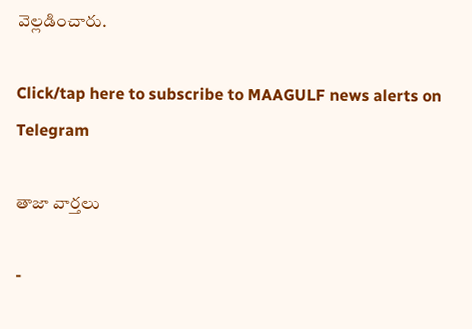వెల్లడించారు.

Click/tap here to subscribe to MAAGULF news alerts on Telegram

తాజా వార్తలు

-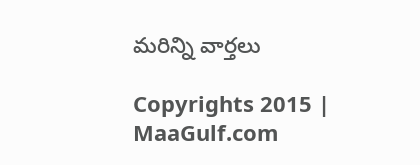మరిన్ని వార్తలు

Copyrights 2015 | MaaGulf.com